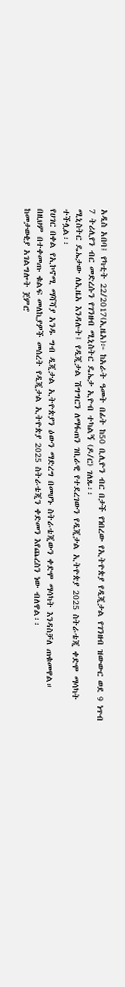አዲስ አበባ፤ የካቲት 22/2017(ኢዜአ)፦ ከአራት ዓመት በፊት ከ50 ቢሊዮን ብር በታች የነበረው የኢትዮጵያ የዲጂታል የገንዘብ ዝውውር ወደ 9 ነጥብ 7 ትሪሊየን ብር መድረሱን የገንዘብ ሚኒስትር ዴኤታ ኢዮብ ተካልኝ (ዶ/ር) ገለጹ፡፡
ሚኒስትር ዴኤታው ለኢዜአ እንዳሉት፤ የዲጂታል ሽግግርን ለማፋጠን ገቢራዊ የተደረገውን የዲጂታል ኢትዮጵያ 2025 ስትራቴጂ ቀድሞ ማሳካት ተችሏል፡፡
የሀገር በቀል የኢኮኖሚ ማሻሻያ አንዱ ግብ ዲጂታል ኢትዮጵያን ዕውን ማድረግ በመሆኑ ስትራቴጂውን ቀድሞ ማሳካት እንዳስቻለ ጠቁመዋል።
በዚህም በተቀመጡ ቁልፍ መለኪያዎች መሰረት የዲጂታል ኢትዮጵያ 2025 ስትራቴጂን ቀድመን እየጨረስን ነው ብለዋል፡፡
ከመታወቂያ አገልግሎት ጀምሮ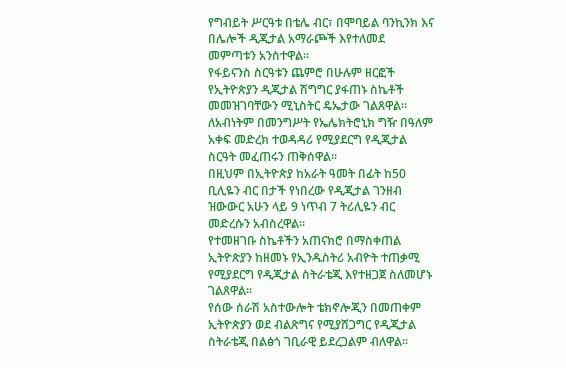የግብይት ሥርዓቱ በቴሌ ብር፣ በሞባይል ባንኪንክ እና በሌሎች ዲጂታል አማራጮች እየተለመደ መምጣቱን አንስተዋል።
የፋይናንስ ስርዓቱን ጨምሮ በሁሉም ዘርፎች የኢትዮጵያን ዲጂታል ሽግግር ያፋጠኑ ስኬቶች መመዝገባቸውን ሚኒስትር ዴኤታው ገልጸዋል።
ለአብነትም በመንግሥት የኤሌክትሮኒክ ግዥ በዓለም አቀፍ መድረክ ተወዳዳሪ የሚያደርግ የዲጂታል ስርዓት መፈጠሩን ጠቅሰዋል።
በዚህም በኢትዮጵያ ከአራት ዓመት በፊት ከ50 ቢሊዬን ብር በታች የነበረው የዲጂታል ገንዘብ ዝውውር አሁን ላይ 9 ነጥብ 7 ትሪሊዬን ብር መድረሱን አብስረዋል።
የተመዘገቡ ስኬቶችን አጠናክሮ በማስቀጠል ኢትዮጵያን ከዘመኑ የኢንዱስትሪ አብዮት ተጠቃሚ የሚያደርግ የዲጂታል ስትራቴጂ እየተዘጋጀ ስለመሆኑ ገልጸዋል፡፡
የሰው ሰራሽ አስተውሎት ቴክኖሎጂን በመጠቀም ኢትዮጵያን ወደ ብልጽግና የሚያሸጋግር የዲጂታል ስትራቴጂ በልፅጎ ገቢራዊ ይደረጋልም ብለዋል፡፡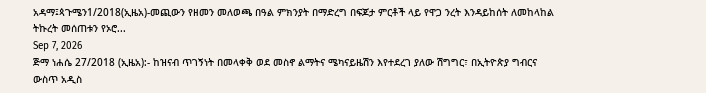አዳማ፤ጳጉሜን1/2018(ኢዜአ)-መጪውን የዘመን መለወጫ በዓል ምክንያት በማድረግ በፍጆታ ምርቶች ላይ የዋጋ ንረት እንዳይከሰት ለመከላከል ትኩረት መሰጠቱን የኦሮ...
Sep 7, 2026
ጅማ ነሐሴ 27/2018 (ኢዜአ):- ከዝናብ ጥገኝነት በመላቀቅ ወደ መስኖ ልማትና ሜካናይዜሽን እየተደረገ ያለው ሽግግር፣ በኢትዮጵያ ግብርና ውስጥ አዲስ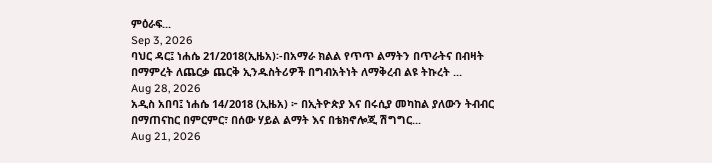ምዕራፍ...
Sep 3, 2026
ባህር ዳር፤ ነሐሴ 21/2018(ኢዜአ)፡-በአማራ ክልል የጥጥ ልማትን በጥራትና በብዛት በማምረት ለጨርቃ ጨርቅ ኢንዱስትሪዎች በግብአትነት ለማቅረብ ልዩ ትኩረት ...
Aug 28, 2026
አዲስ አበባ፤ ነሐሴ 14/2018 (ኢዜአ) ፦ በኢትዮጵያ እና በሩሲያ መካከል ያለውን ትብብር በማጠናከር በምርምር፣ በሰው ሃይል ልማት እና በቴክኖሎጂ ሽግግር...
Aug 21, 2026